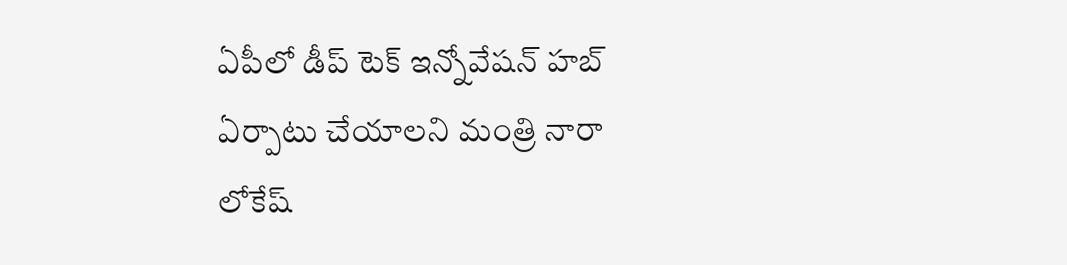ఏపీలో డీప్ టెక్ ఇన్నోవేషన్ హబ్ ఏర్పాటు చేయాలని మంత్రి నారా లోకేష్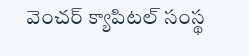వెంచర్ క్యాపిటల్ సంస్థ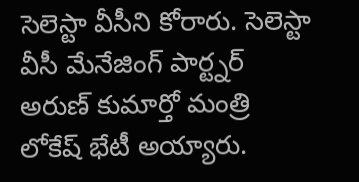సెలెస్టా వీసీని కోరారు. సెలెస్టా వీసీ మేనేజింగ్ పార్ట్నర్ అరుణ్ కుమార్తో మంత్రి లోకేష్ భేటీ అయ్యారు.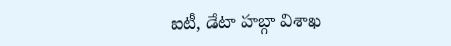ఐటీ, డేటా హబ్గా విశాఖ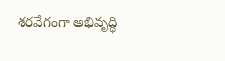శరవేగంగా అభివృద్ధి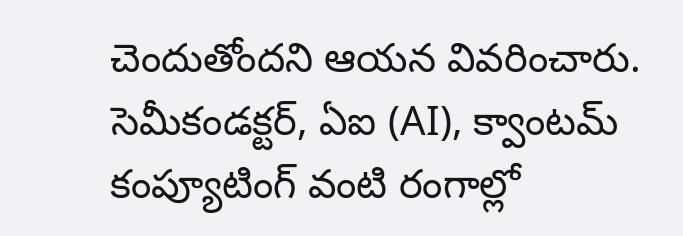చెందుతోందని ఆయన వివరించారు. సెమీకండక్టర్, ఏఐ (AI), క్వాంటమ్ కంప్యూటింగ్ వంటి రంగాల్లో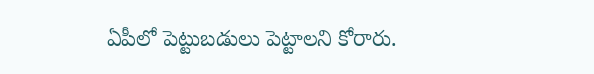ఏపీలో పెట్టుబడులు పెట్టాలని కోరారు.